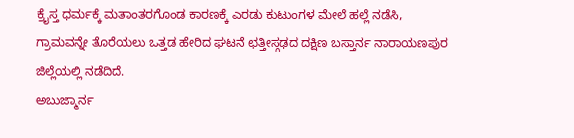ಕ್ರೈಸ್ತ ಧರ್ಮಕ್ಕೆ ಮತಾಂತರಗೊಂಡ ಕಾರಣಕ್ಕೆ ಎರಡು ಕುಟುಂಗಳ ಮೇಲೆ ಹಲ್ಲೆ ನಡೆಸಿ, ಗ್ರಾಮವನ್ನೇ ತೊರೆಯಲು ಒತ್ತಡ ಹೇರಿದ ಘಟನೆ ಛತ್ತೀಸ್ಗಢದ ದಕ್ಷಿಣ ಬಸ್ತಾರ್ನ ನಾರಾಯಣಪುರ ಜಿಲ್ಲೆಯಲ್ಲಿ ನಡೆದಿದೆ.
ಅಬುಜ್ಮಾರ್ನ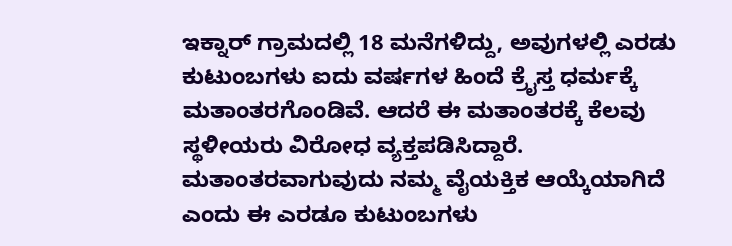ಇಕ್ನಾರ್ ಗ್ರಾಮದಲ್ಲಿ 18 ಮನೆಗಳಿದ್ದು, ಅವುಗಳಲ್ಲಿ ಎರಡು ಕುಟುಂಬಗಳು ಐದು ವರ್ಷಗಳ ಹಿಂದೆ ಕ್ರೈಸ್ತ ಧರ್ಮಕ್ಕೆ ಮತಾಂತರಗೊಂಡಿವೆ. ಆದರೆ ಈ ಮತಾಂತರಕ್ಕೆ ಕೆಲವು ಸ್ಥಳೀಯರು ವಿರೋಧ ವ್ಯಕ್ತಪಡಿಸಿದ್ದಾರೆ. ಮತಾಂತರವಾಗುವುದು ನಮ್ಮ ವೈಯಕ್ತಿಕ ಆಯ್ಕೆಯಾಗಿದೆ ಎಂದು ಈ ಎರಡೂ ಕುಟುಂಬಗಳು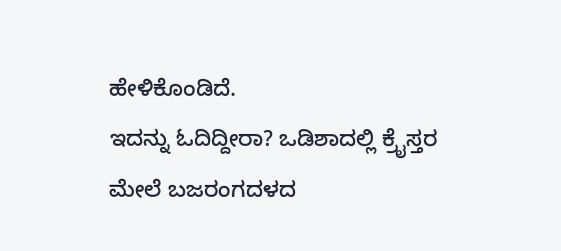ಹೇಳಿಕೊಂಡಿದೆ.
ಇದನ್ನು ಓದಿದ್ದೀರಾ? ಒಡಿಶಾದಲ್ಲಿ ಕ್ರೈಸ್ತರ ಮೇಲೆ ಬಜರಂಗದಳದ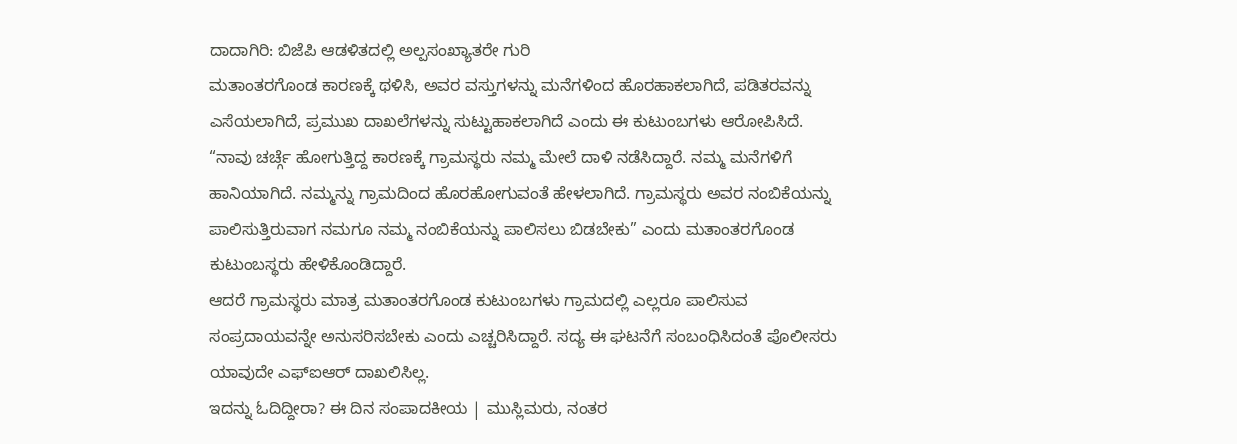ದಾದಾಗಿರಿ: ಬಿಜೆಪಿ ಆಡಳಿತದಲ್ಲಿ ಅಲ್ಪಸಂಖ್ಯಾತರೇ ಗುರಿ
ಮತಾಂತರಗೊಂಡ ಕಾರಣಕ್ಕೆ ಥಳಿಸಿ, ಅವರ ವಸ್ತುಗಳನ್ನು ಮನೆಗಳಿಂದ ಹೊರಹಾಕಲಾಗಿದೆ, ಪಡಿತರವನ್ನು ಎಸೆಯಲಾಗಿದೆ, ಪ್ರಮುಖ ದಾಖಲೆಗಳನ್ನು ಸುಟ್ಟುಹಾಕಲಾಗಿದೆ ಎಂದು ಈ ಕುಟುಂಬಗಳು ಆರೋಪಿಸಿದೆ.
“ನಾವು ಚರ್ಚ್ಗೆ ಹೋಗುತ್ತಿದ್ದ ಕಾರಣಕ್ಕೆ ಗ್ರಾಮಸ್ಥರು ನಮ್ಮ ಮೇಲೆ ದಾಳಿ ನಡೆಸಿದ್ದಾರೆ. ನಮ್ಮ ಮನೆಗಳಿಗೆ ಹಾನಿಯಾಗಿದೆ. ನಮ್ಮನ್ನು ಗ್ರಾಮದಿಂದ ಹೊರಹೋಗುವಂತೆ ಹೇಳಲಾಗಿದೆ. ಗ್ರಾಮಸ್ಥರು ಅವರ ನಂಬಿಕೆಯನ್ನು ಪಾಲಿಸುತ್ತಿರುವಾಗ ನಮಗೂ ನಮ್ಮ ನಂಬಿಕೆಯನ್ನು ಪಾಲಿಸಲು ಬಿಡಬೇಕು” ಎಂದು ಮತಾಂತರಗೊಂಡ ಕುಟುಂಬಸ್ಥರು ಹೇಳಿಕೊಂಡಿದ್ದಾರೆ.
ಆದರೆ ಗ್ರಾಮಸ್ಥರು ಮಾತ್ರ ಮತಾಂತರಗೊಂಡ ಕುಟುಂಬಗಳು ಗ್ರಾಮದಲ್ಲಿ ಎಲ್ಲರೂ ಪಾಲಿಸುವ ಸಂಪ್ರದಾಯವನ್ನೇ ಅನುಸರಿಸಬೇಕು ಎಂದು ಎಚ್ಚರಿಸಿದ್ದಾರೆ. ಸದ್ಯ ಈ ಘಟನೆಗೆ ಸಂಬಂಧಿಸಿದಂತೆ ಪೊಲೀಸರು ಯಾವುದೇ ಎಫ್ಐಆರ್ ದಾಖಲಿಸಿಲ್ಲ.
ಇದನ್ನು ಓದಿದ್ದೀರಾ? ಈ ದಿನ ಸಂಪಾದಕೀಯ | ಮುಸ್ಲಿಮರು, ನಂತರ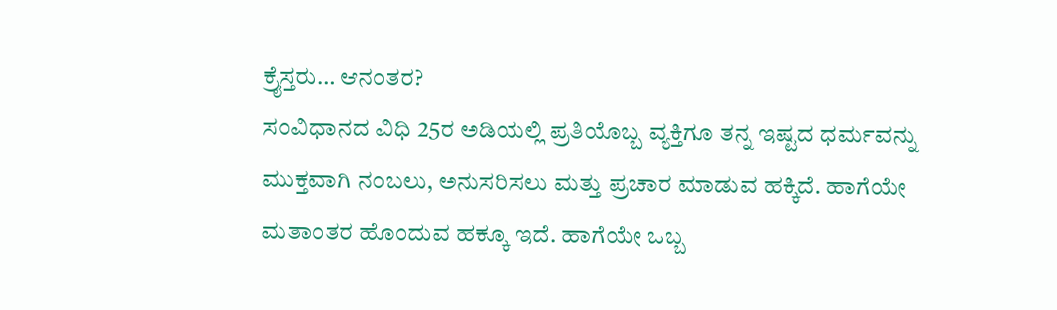ಕ್ರೈಸ್ತರು… ಆನಂತರ?
ಸಂವಿಧಾನದ ವಿಧಿ 25ರ ಅಡಿಯಲ್ಲಿ ಪ್ರತಿಯೊಬ್ಬ ವ್ಯಕ್ತಿಗೂ ತನ್ನ ಇಷ್ಟದ ಧರ್ಮವನ್ನು ಮುಕ್ತವಾಗಿ ನಂಬಲು, ಅನುಸರಿಸಲು ಮತ್ತು ಪ್ರಚಾರ ಮಾಡುವ ಹಕ್ಕಿದೆ. ಹಾಗೆಯೇ ಮತಾಂತರ ಹೊಂದುವ ಹಕ್ಕೂ ಇದೆ. ಹಾಗೆಯೇ ಒಬ್ಬ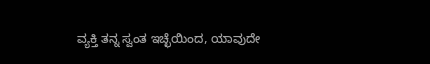ವ್ಯಕ್ತಿ ತನ್ನ ಸ್ವಂತ ಇಚ್ಛೆಯಿಂದ, ಯಾವುದೇ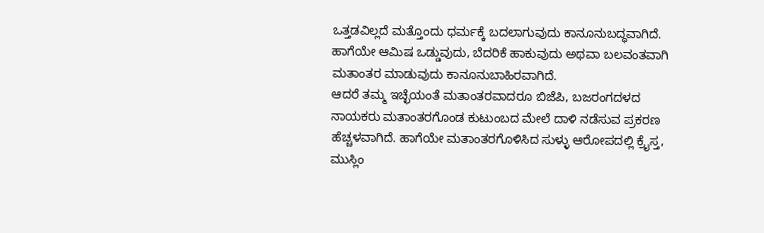ಒತ್ತಡವಿಲ್ಲದೆ ಮತ್ತೊಂದು ಧರ್ಮಕ್ಕೆ ಬದಲಾಗುವುದು ಕಾನೂನುಬದ್ಧವಾಗಿದೆ. ಹಾಗೆಯೇ ಆಮಿಷ ಒಡ್ಡುವುದು, ಬೆದರಿಕೆ ಹಾಕುವುದು ಅಥವಾ ಬಲವಂತವಾಗಿ ಮತಾಂತರ ಮಾಡುವುದು ಕಾನೂನುಬಾಹಿರವಾಗಿದೆ.
ಆದರೆ ತಮ್ಮ ಇಚ್ಛೆಯಂತೆ ಮತಾಂತರವಾದರೂ ಬಿಜೆಪಿ, ಬಜರಂಗದಳದ ನಾಯಕರು ಮತಾಂತರಗೊಂಡ ಕುಟುಂಬದ ಮೇಲೆ ದಾಳಿ ನಡೆಸುವ ಪ್ರಕರಣ ಹೆಚ್ಚಳವಾಗಿದೆ. ಹಾಗೆಯೇ ಮತಾಂತರಗೊಳಿಸಿದ ಸುಳ್ಳು ಆರೋಪದಲ್ಲಿ ಕ್ರೈಸ್ತ, ಮುಸ್ಲಿಂ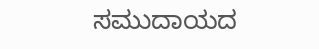ಸಮುದಾಯದ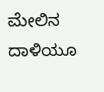ಮೇಲಿನ ದಾಳಿಯೂ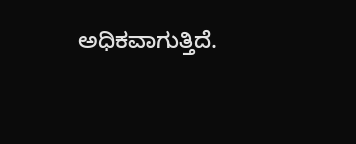ಅಧಿಕವಾಗುತ್ತಿದೆ.